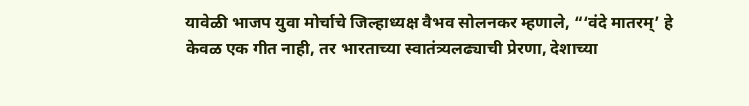यावेळी भाजप युवा मोर्चाचे जिल्हाध्यक्ष वैभव सोलनकर म्हणाले, “‘वंदे मातरम्’ हे केवळ एक गीत नाही, तर भारताच्या स्वातंत्र्यलढ्याची प्रेरणा, देशाच्या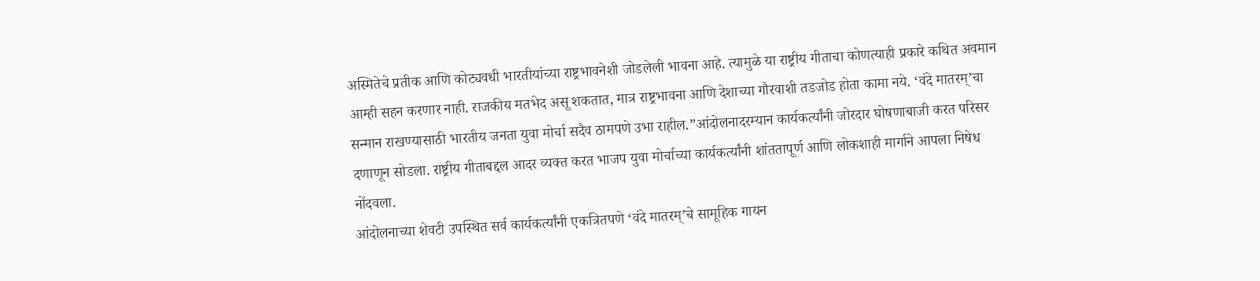अस्मितेचे प्रतीक आणि कोट्यवधी भारतीयांच्या राष्ट्रभावनेशी जोडलेली भावना आहे. त्यामुळे या राष्ट्रीय गीताचा कोणत्याही प्रकारे कथित अवमान आम्ही सहन करणार नाही. राजकीय मतभेद असू शकतात, मात्र राष्ट्रभावना आणि देशाच्या गौरवाशी तडजोड होता कामा नये. ‘वंदे मातरम्’चा सन्मान राखण्यासाठी भारतीय जनता युवा मोर्चा सदैव ठामपणे उभा राहील.”आंदोलनादरम्यान कार्यकर्त्यांनी जोरदार घोषणाबाजी करत परिसर दणाणून सोडला. राष्ट्रीय गीताबद्दल आदर व्यक्त करत भाजप युवा मोर्चाच्या कार्यकर्त्यांनी शांततापूर्ण आणि लोकशाही मार्गाने आपला निषेध नोंदवला.
आंदोलनाच्या शेवटी उपस्थित सर्व कार्यकर्त्यांनी एकत्रितपणे ‘वंदे मातरम्’चे सामूहिक गायन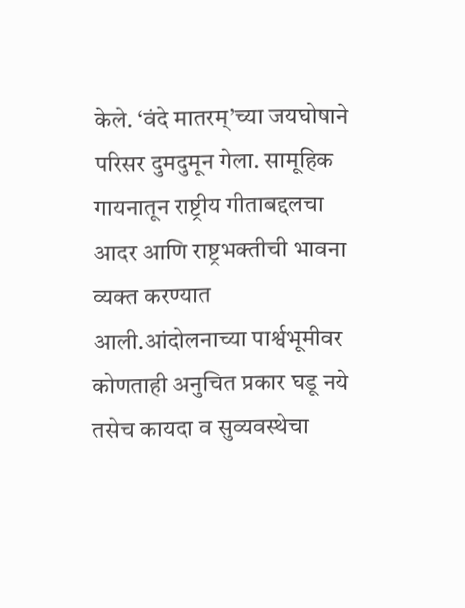केले. ‘वंदे मातरम्’च्या जयघोषाने परिसर दुमदुमून गेला. सामूहिक गायनातून राष्ट्रीय गीताबद्दलचा आदर आणि राष्ट्रभक्तीची भावना व्यक्त करण्यात आली.आंदोलनाच्या पार्श्वभूमीवर कोणताही अनुचित प्रकार घडू नये तसेच कायदा व सुव्यवस्थेचा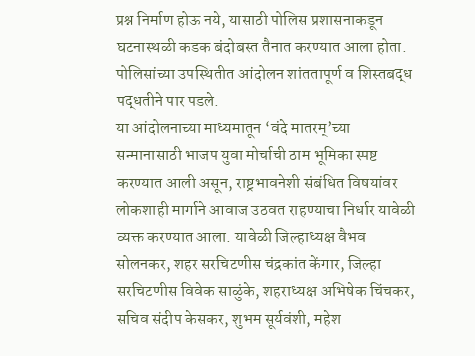प्रश्न निर्माण होऊ नये, यासाठी पोलिस प्रशासनाकडून घटनास्थळी कडक बंदोबस्त तैनात करण्यात आला होता. पोलिसांच्या उपस्थितीत आंदोलन शांततापूर्ण व शिस्तबद्ध पद्धतीने पार पडले.
या आंदोलनाच्या माध्यमातून ‘वंदे मातरम्’च्या सन्मानासाठी भाजप युवा मोर्चाची ठाम भूमिका स्पष्ट करण्यात आली असून, राष्ट्रभावनेशी संबंधित विषयांवर लोकशाही मार्गाने आवाज उठवत राहण्याचा निर्धार यावेळी व्यक्त करण्यात आला. यावेळी जिल्हाध्यक्ष वैभव सोलनकर, शहर सरचिटणीस चंद्रकांत केंगार, जिल्हा सरचिटणीस विवेक साळुंके, शहराध्यक्ष अभिषेक चिंचकर, सचिव संदीप केसकर, शुभम सूर्यवंशी, महेश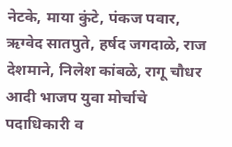नेटके, माया कुंटे, पंकज पवार, ऋग्वेद सातपुते, हर्षद जगदाळे, राज देशमाने, निलेश कांबळे, रागू चौधर आदी भाजप युवा मोर्चाचे पदाधिकारी व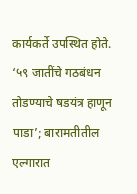कार्यकर्ते उपस्थित होते.
‘५९ जातींचे गठबंधन तोडण्याचे षडयंत्र हाणून पाडा’; बारामतीतील एल्गारात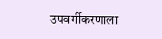उपवर्गीकरणाला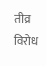तीव्र विरोध